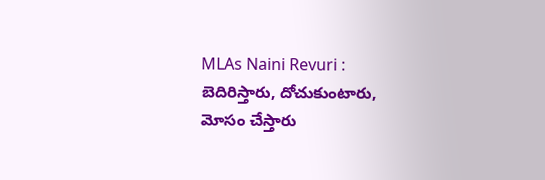MLAs Naini Revuri : బెదిరిస్తారు, దోచుకుంటారు, మోసం చేస్తారు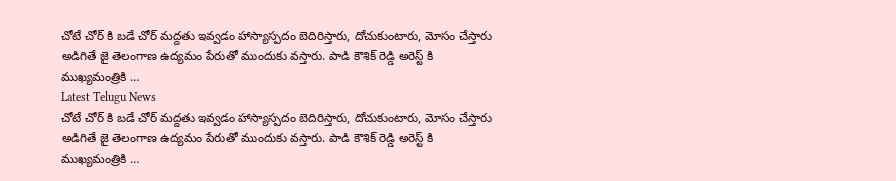చోటే చోర్ కి బడే చోర్ మద్దతు ఇవ్వడం హాస్యాస్పదం బెదిరిస్తారు, దోచుకుంటారు, మోసం చేస్తారు అడిగితే జై తెలంగాణ ఉద్యమం పేరుతో ముందుకు వస్తారు. పాడి కౌశిక్ రెడ్డి అరెస్ట్ కి ముఖ్యమంత్రికి …
Latest Telugu News
చోటే చోర్ కి బడే చోర్ మద్దతు ఇవ్వడం హాస్యాస్పదం బెదిరిస్తారు, దోచుకుంటారు, మోసం చేస్తారు అడిగితే జై తెలంగాణ ఉద్యమం పేరుతో ముందుకు వస్తారు. పాడి కౌశిక్ రెడ్డి అరెస్ట్ కి ముఖ్యమంత్రికి …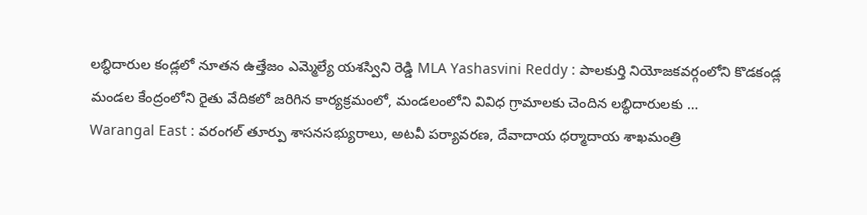లబ్ధిదారుల కండ్లలో నూతన ఉత్తేజం ఎమ్మెల్యే యశస్విని రెడ్డి MLA Yashasvini Reddy : పాలకుర్తి నియోజకవర్గంలోని కొడకండ్ల మండల కేంద్రంలోని రైతు వేదికలో జరిగిన కార్యక్రమంలో, మండలంలోని వివిధ గ్రామాలకు చెందిన లబ్ధిదారులకు …
Warangal East : వరంగల్ తూర్పు శాసనసభ్యురాలు, అటవీ పర్యావరణ, దేవాదాయ ధర్మాదాయ శాఖమంత్రి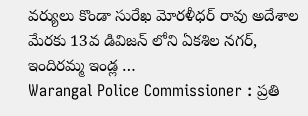వర్యులు కొండా సురేఖ మోరళీధర్ రావు అదేశాల మేరకు 13వ డివిజన్ లోని ఏకశిల నగర్, ఇందిరమ్మ ఇండ్ల …
Warangal Police Commissioner : ప్రతి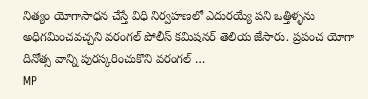నిత్యం యోగాసాధన చేస్తే విధి నిర్వహణలో ఎదురయ్యే పని ఒత్తిళ్ళను అధిగమించవచ్చని వరంగల్ పోలీస్ కమిషనర్ తెలియ జేసారు. ప్రపంచ యోగా దినోత్స వాన్ని పురస్కరించుకొని వరంగల్ …
MP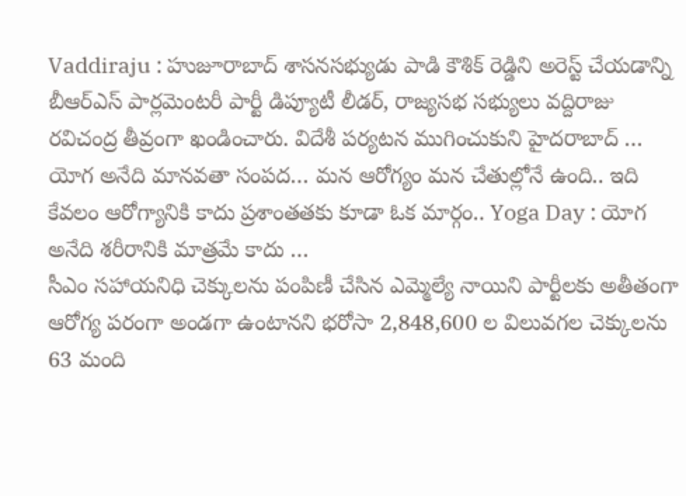Vaddiraju : హుజూరాబాద్ శాసనసభ్యుడు పాడి కౌశిక్ రెడ్డిని అరెస్ట్ చేయడాన్ని బీఆర్ఎస్ పార్లమెంటరీ పార్టీ డిప్యూటీ లీడర్, రాజ్యసభ సభ్యులు వద్దిరాజు రవిచంద్ర తీవ్రంగా ఖండించారు. విదేశీ పర్యటన ముగించుకుని హైదరాబాద్ …
యోగ అనేది మానవతా సంపద… మన ఆరోగ్యం మన చేతుల్లోనే ఉంది.. ఇది కేవలం ఆరోగ్యానికి కాదు ప్రశాంతతకు కూడా ఓక మార్గం.. Yoga Day : యోగ అనేది శరీరానికి మాత్రమే కాదు …
సీఎం సహాయనిధి చెక్కులను పంపిణీ చేసిన ఎమ్మెల్యే నాయిని పార్టీలకు అతీతంగా ఆరోగ్య పరంగా అండగా ఉంటానని భరోసా 2,848,600 ల విలువగల చెక్కులను 63 మంది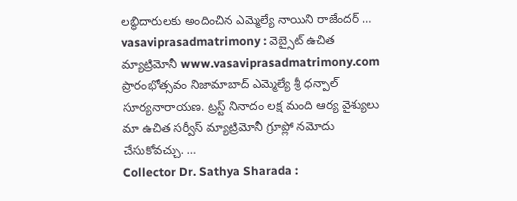లబ్ధిదారులకు అందించిన ఎమ్మెల్యే నాయిని రాజేందర్ …
vasaviprasadmatrimony : వెబ్సైట్ ఉచిత మ్యాట్రిమోనీ www.vasaviprasadmatrimony.com ప్రారంభోత్సవం నిజామాబాద్ ఎమ్మెల్యే శ్రీ ధన్పాల్ సూర్యనారాయణ. ట్రస్ట్ నినాదం లక్ష మంది ఆర్య వైశ్యులు మా ఉచిత సర్వీస్ మ్యాట్రిమోనీ గ్రూప్లో నమోదు చేసుకోవచ్చు. …
Collector Dr. Sathya Sharada :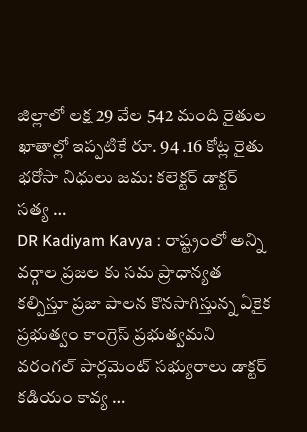జిల్లాలో లక్ష 29 వేల 542 మంది రైతుల ఖాతాల్లో ఇప్పటికే రూ. 94 .16 కోట్ల రైతు భరోసా నిధులు జమ: కలెక్టర్ డాక్టర్ సత్య …
DR Kadiyam Kavya : రాష్ట్రంలో అన్ని వర్గాల ప్రజల కు సమ ప్రాధాన్యత కల్పిస్తూ ప్రజా పాలన కొనసాగిస్తున్న ఏకైక ప్రభుత్వం కాంగ్రెస్ ప్రభుత్వమని వరంగల్ పార్లమెంట్ సభ్యురాలు డాక్టర్ కడియం కావ్య …